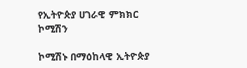የኢትዮጵያ ሀገራዊ ምክክር ኮሚሽን

ኮሚሽኑ በማዕከላዊ ኢትዮጵያ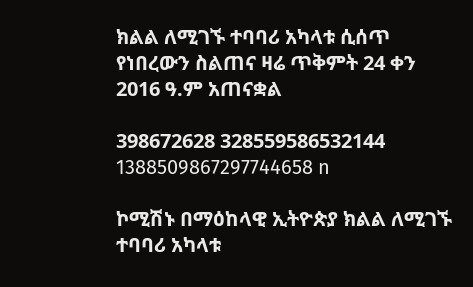ክልል ለሚገኙ ተባባሪ አካላቱ ሲሰጥ የነበረውን ስልጠና ዛሬ ጥቅምት 24 ቀን 2016 ዓ.ም አጠናቋል

398672628 328559586532144 1388509867297744658 n

ኮሚሽኑ በማዕከላዊ ኢትዮጵያ ክልል ለሚገኙ ተባባሪ አካላቱ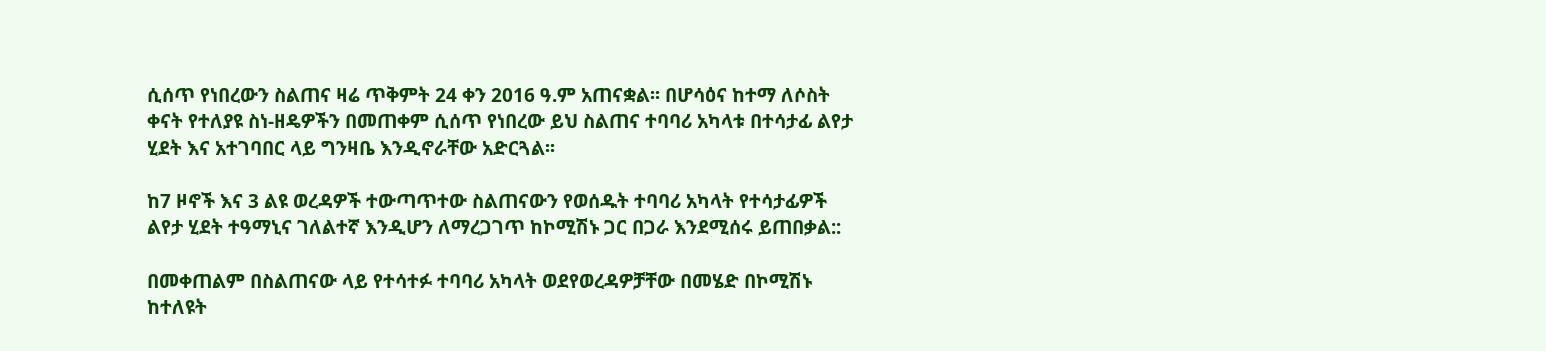ሲሰጥ የነበረውን ስልጠና ዛሬ ጥቅምት 24 ቀን 2016 ዓ.ም አጠናቋል፡፡ በሆሳዕና ከተማ ለሶስት ቀናት የተለያዩ ስነ-ዘዴዎችን በመጠቀም ሲሰጥ የነበረው ይህ ስልጠና ተባባሪ አካላቱ በተሳታፊ ልየታ ሂደት እና አተገባበር ላይ ግንዛቤ እንዲኖራቸው አድርጓል፡፡

ከ7 ዞኖች እና 3 ልዩ ወረዳዎች ተውጣጥተው ስልጠናውን የወሰዱት ተባባሪ አካላት የተሳታፊዎች ልየታ ሂደት ተዓማኒና ገለልተኛ እንዲሆን ለማረጋገጥ ከኮሚሽኑ ጋር በጋራ እንደሚሰሩ ይጠበቃል::

በመቀጠልም በስልጠናው ላይ የተሳተፉ ተባባሪ አካላት ወደየወረዳዎቻቸው በመሄድ በኮሚሽኑ ከተለዩት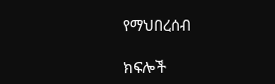የማህበረሰብ

ክፍሎች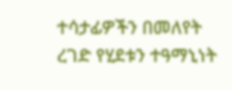ተሳታፊዎችን በመለየት ረገድ የሂደቱን ተዓማኒነት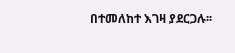በተመለከተ እገዛ ያደርጋሉ፡፡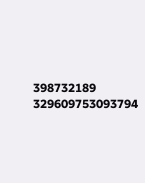398732189 329609753093794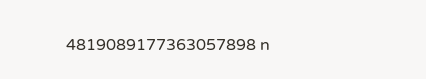4819089177363057898 n